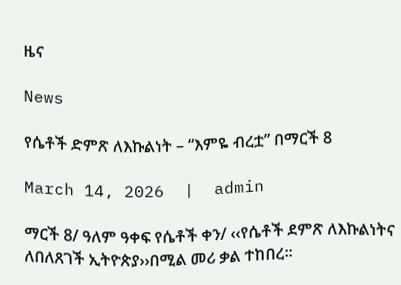ዜና

News

የሴቶች ድምጽ ለእኩልነት – “እምዬ ብረቷ” በማርች 8

March 14, 2026  |  admin

ማርች 8/ ዓለም ዓቀፍ የሴቶች ቀን/ ‹‹የሴቶች ደምጽ ለእኩልነትና ለበለጸገች ኢትዮጵያ››በሚል መሪ ቃል ተከበረ፡፡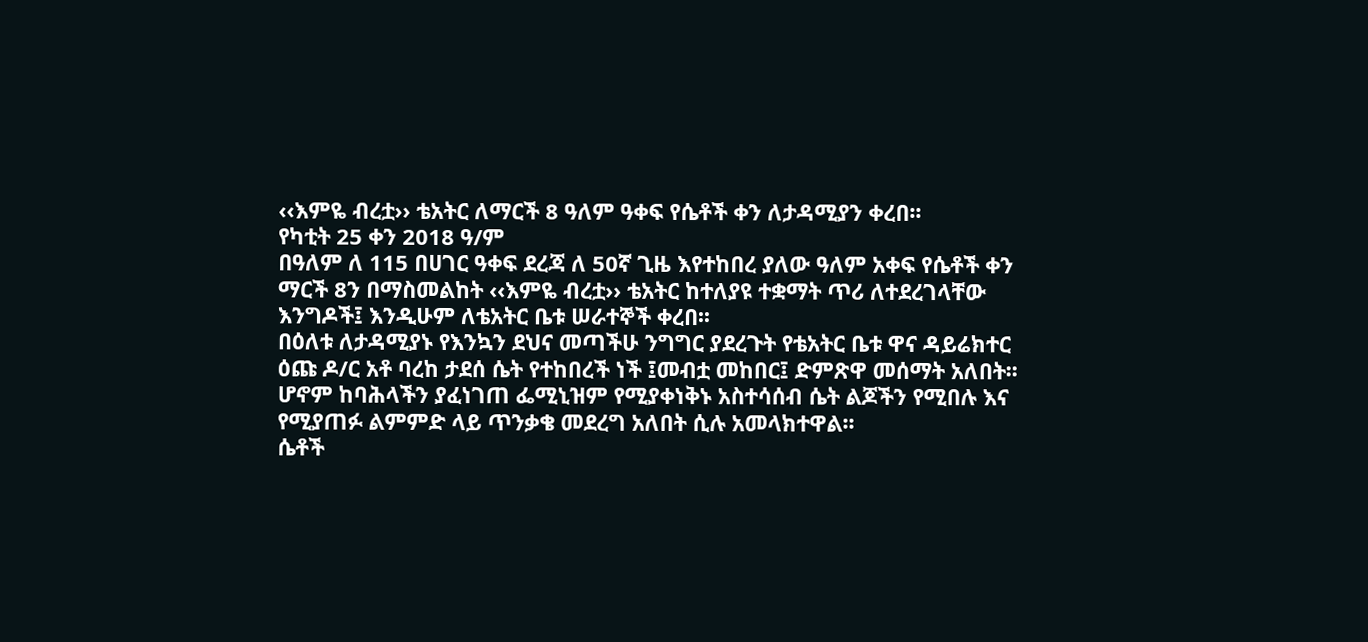‹‹እምዬ ብረቷ›› ቴአትር ለማርች 8 ዓለም ዓቀፍ የሴቶች ቀን ለታዳሚያን ቀረበ፡፡
የካቲት 25 ቀን 2018 ዓ/ም
በዓለም ለ 115 በሀገር ዓቀፍ ደረጃ ለ 50ኛ ጊዜ እየተከበረ ያለው ዓለም አቀፍ የሴቶች ቀን ማርች 8ን በማስመልከት ‹‹እምዬ ብረቷ›› ቴአትር ከተለያዩ ተቋማት ጥሪ ለተደረገላቸው እንግዶች፤ እንዲሁም ለቴአትር ቤቱ ሠራተኞች ቀረበ፡፡
በዕለቱ ለታዳሚያኑ የእንኳን ደህና መጣችሁ ንግግር ያደረጉት የቴአትር ቤቱ ዋና ዳይሬክተር ዕጩ ዶ/ር አቶ ባረከ ታደሰ ሴት የተከበረች ነች ፤መብቷ መከበር፤ ድምጽዋ መሰማት አለበት፡፡ሆኖም ከባሕላችን ያፈነገጠ ፌሚኒዝም የሚያቀነቅኑ አስተሳሰብ ሴት ልጆችን የሚበሉ እና የሚያጠፉ ልምምድ ላይ ጥንቃቄ መደረግ አለበት ሲሉ አመላክተዋል፡፡
ሴቶች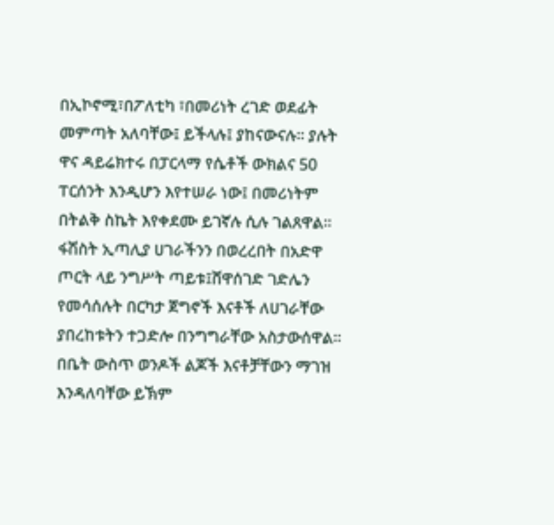በኢኮኖሚ፣በፖለቲካ ፣በመሪነት ረገድ ወደፊት መምጣት አለባቸው፤ ይችላሉ፤ ያከናውናሉ፡፡ ያሉት ዋና ዳይሬክተሩ በፓርላማ የሴቶች ውክልና 50 ፐርሰንት እንዲሆን እየተሠራ ነው፤ በመሪነትም በትልቅ ስኬት እየቀደሙ ይገኛሉ ሲሉ ገልጸዋል፡፡
ፋሽስት ኢጣሊያ ሀገራችንን በወረረበት በአድዋ ጦርት ላይ ንግሥት ጣይቱ፤ሸዋሰገድ ገድሌን የመሳሰሉት በርካታ ጀግኖች እናቶች ለሀገራቸው ያበረከቱትን ተጋድሎ በንግግራቸው አስታውሰዋል፡፡
በቤት ውስጥ ወንዶች ልጆች እናቶቻቸውን ማገዝ እንዳለባቸው ይኽም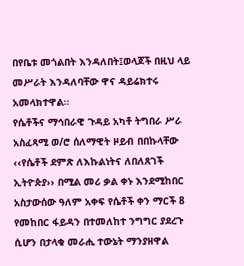በየቤቱ መጎልበት እንዳለበት፤ወላጆች በዚህ ላይ መሥራት እንዳለባቸው ዋና ዳይሬክተሩ አመላክተዋል፡፡
የሴቶችና ማኅበራዊ ጉዳይ አካቶ ትግበራ ሥራ አስፈጻሚ ወ/ሮ ሰለማዊት ዞይብ በበኩላቸው ‹‹የሴቶች ደምጽ ለእኩልነትና ለበለጸገች ኢትዮጵያ›› በሚል መሪ ቃል ቀኑ እንደሚከበር አስታውሰው ዓለም አቀፍ የሴቶች ቀን ማርች 8 የመከበር ፋይዳን በተመለከተ ንግግር ያደረጉ ሲሆን በታላቁ መራሒ ተውኔት ማንያዘዋል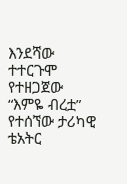እንደሻው ተተርጉሞ የተዘጋጀው “እምዬ ብረቷ” የተሰኘው ታሪካዊ ቴአትር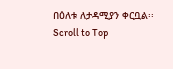በዕለቱ ለታዳሚያን ቀርቧል፡፡
Scroll to Top